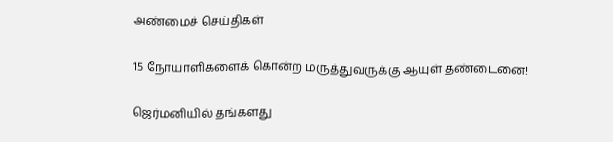அண்மைச் செய்திகள்

15 நோயாளிகளைக் கொன்ற மருத்துவருக்கு ஆயுள் தண்டைனை!

ஜெர்மனியில் தங்களது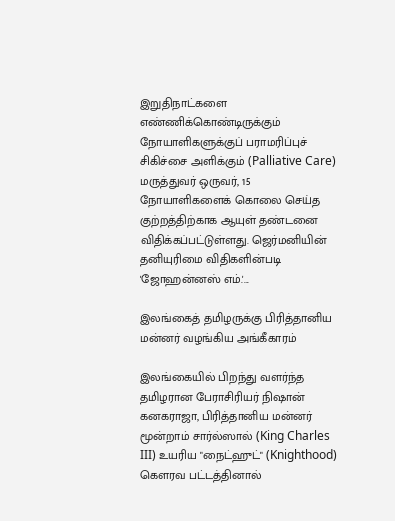இறுதிநாட்களை எண்ணிக்கொண்டிருக்கும் நோயாளிகளுக்குப் பராமரிப்புச் சிகிச்சை அளிக்கும் (Palliative Care) மருத்துவர் ஒருவர், 15 நோயாளிகளைக் கொலை செய்த குற்றத்திற்காக ஆயுள் தண்டனை விதிக்கப்பட்டுள்ளது. ஜெர்மனியின் தனியுரிமை விதிகளின்படி 'ஜோஹன்னஸ் எம்.'...

இலங்கைத் தமிழருக்கு பிரித்தானிய மன்னர் வழங்கிய அங்கீகாரம்

இலங்கையில் பிறந்து வளர்ந்த தமிழரான பேராசிரியர் நிஷான் கனகராஜா, பிரித்தானிய மன்னர் மூன்றாம் சார்ல்ஸால் (King Charles III) உயரிய "நைட்ஹுட்" (Knighthood) கௌரவ பட்டத்தினால்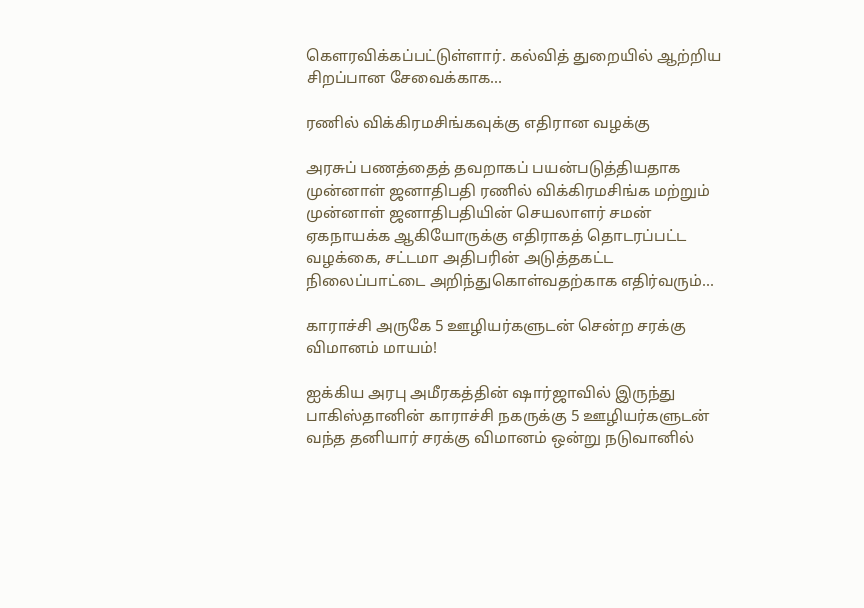கௌரவிக்கப்பட்டுள்ளார். கல்வித் துறையில் ஆற்றிய சிறப்பான சேவைக்காக...

ரணில் விக்கிரமசிங்கவுக்கு எதிரான வழக்கு

அரசுப் பணத்தைத் தவறாகப் பயன்படுத்தியதாக முன்னாள் ஜனாதிபதி ரணில் விக்கிரமசிங்க மற்றும் முன்னாள் ஜனாதிபதியின் செயலாளர் சமன் ஏகநாயக்க ஆகியோருக்கு எதிராகத் தொடரப்பட்ட வழக்கை, சட்டமா அதிபரின் அடுத்தகட்ட நிலைப்பாட்டை அறிந்துகொள்வதற்காக எதிர்வரும்...

காராச்சி அருகே 5 ஊழியர்களுடன் சென்ற சரக்கு விமானம் மாயம்!

ஐக்கிய அரபு அமீரகத்தின் ஷார்ஜாவில் இருந்து பாகிஸ்தானின் காராச்சி நகருக்கு 5 ஊழியர்களுடன் வந்த தனியார் சரக்கு விமானம் ஒன்று நடுவானில்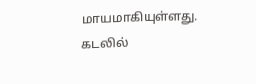மாயமாகியுள்ளது. கடலில்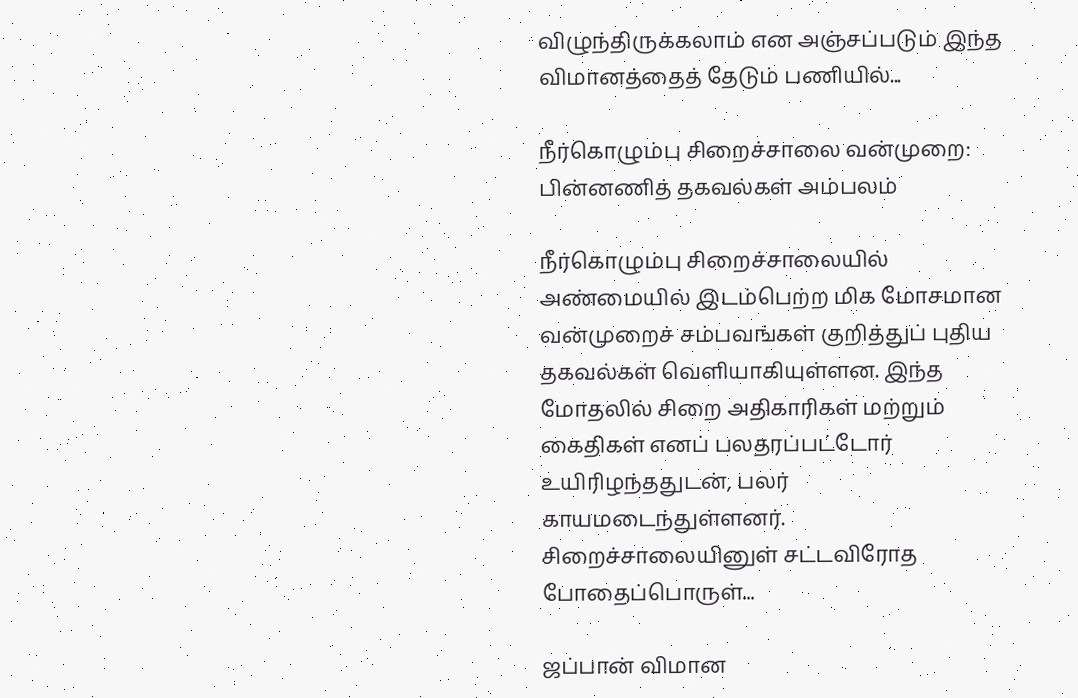விழுந்திருக்கலாம் என அஞ்சப்படும் இந்த விமானத்தைத் தேடும் பணியில்...

நீர்கொழும்பு சிறைச்சாலை வன்முறை: பின்னணித் தகவல்கள் அம்பலம்

நீர்கொழும்பு சிறைச்சாலையில் அண்மையில் இடம்பெற்ற மிக மோசமான வன்முறைச் சம்பவங்கள் குறித்துப் புதிய தகவல்கள் வெளியாகியுள்ளன. இந்த மோதலில் சிறை அதிகாரிகள் மற்றும் கைதிகள் எனப் பலதரப்பட்டோர் உயிரிழந்ததுடன், பலர் காயமடைந்துள்ளனர். சிறைச்சாலையினுள் சட்டவிரோத போதைப்பொருள்...

ஜப்பான் விமான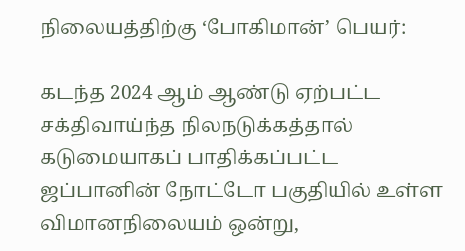நிலையத்திற்கு ‘போகிமான்’ பெயர்:

கடந்த 2024 ஆம் ஆண்டு ஏற்பட்ட சக்திவாய்ந்த நிலநடுக்கத்தால் கடுமையாகப் பாதிக்கப்பட்ட ஜப்பானின் நோட்டோ பகுதியில் உள்ள விமானநிலையம் ஒன்று,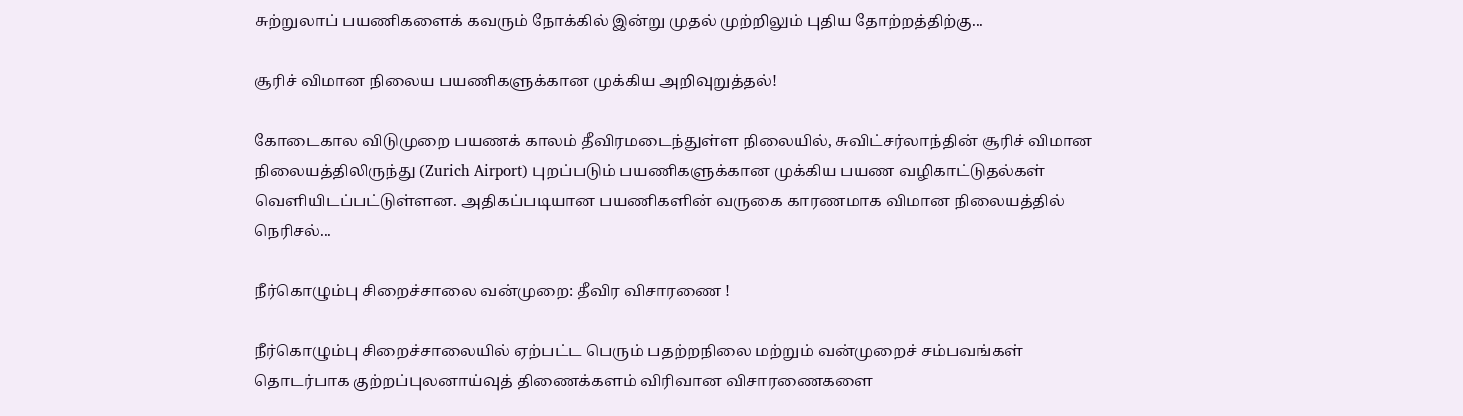சுற்றுலாப் பயணிகளைக் கவரும் நோக்கில் இன்று முதல் முற்றிலும் புதிய தோற்றத்திற்கு...

சூரிச் விமான நிலைய பயணிகளுக்கான முக்கிய அறிவுறுத்தல்!

கோடைகால விடுமுறை பயணக் காலம் தீவிரமடைந்துள்ள நிலையில், சுவிட்சர்லாந்தின் சூரிச் விமான நிலையத்திலிருந்து (Zurich Airport) புறப்படும் பயணிகளுக்கான முக்கிய பயண வழிகாட்டுதல்கள் வெளியிடப்பட்டுள்ளன. அதிகப்படியான பயணிகளின் வருகை காரணமாக விமான நிலையத்தில் நெரிசல்...

நீர்கொழும்பு சிறைச்சாலை வன்முறை: தீவிர விசாரணை !

நீர்கொழும்பு சிறைச்சாலையில் ஏற்பட்ட பெரும் பதற்றநிலை மற்றும் வன்முறைச் சம்பவங்கள் தொடர்பாக குற்றப்புலனாய்வுத் திணைக்களம் விரிவான விசாரணைகளை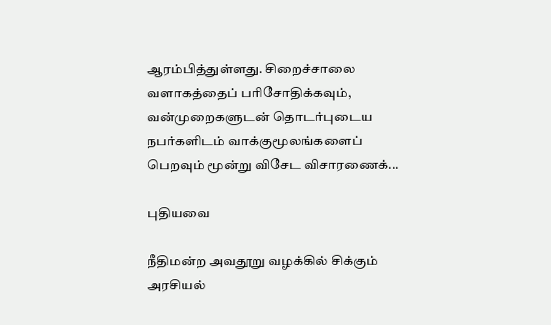ஆரம்பித்துள்ளது. சிறைச்சாலை வளாகத்தைப் பரிசோதிக்கவும், வன்முறைகளுடன் தொடர்புடைய நபர்களிடம் வாக்குமூலங்களைப் பெறவும் மூன்று விசேட விசாரணைக்...

புதியவை

நீதிமன்ற அவதூறு வழக்கில் சிக்கும் அரசியல்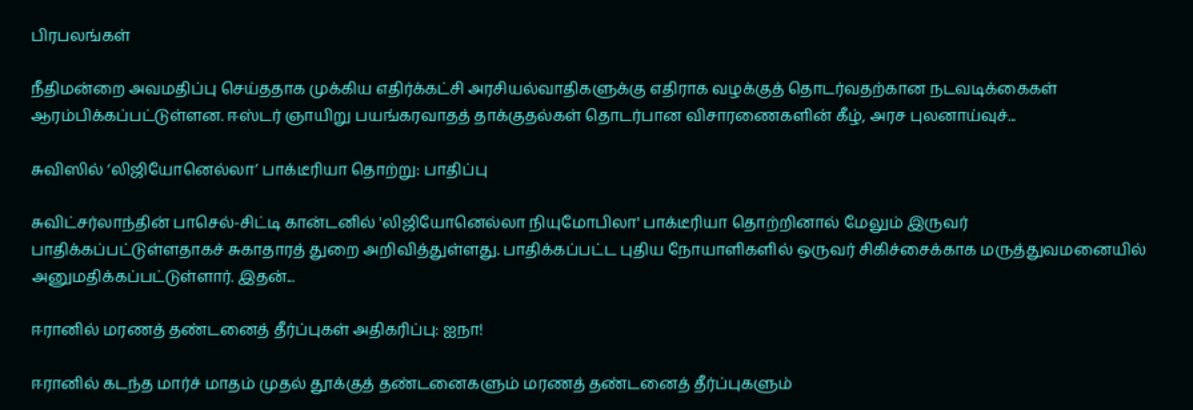பிரபலங்கள்

நீதிமன்றை அவமதிப்பு செய்ததாக முக்கிய எதிர்க்கட்சி அரசியல்வாதிகளுக்கு எதிராக வழக்குத் தொடர்வதற்கான நடவடிக்கைகள் ஆரம்பிக்கப்பட்டுள்ளன. ஈஸ்டர் ஞாயிறு பயங்கரவாதத் தாக்குதல்கள் தொடர்பான விசாரணைகளின் கீழ், அரச புலனாய்வுச்...

சுவிஸில் ‘லிஜியோனெல்லா’ பாக்டீரியா தொற்று: பாதிப்பு

சுவிட்சர்லாந்தின் பாசெல்-சிட்டி கான்டனில் 'லிஜியோனெல்லா நியுமோபிலா' பாக்டீரியா தொற்றினால் மேலும் இருவர் பாதிக்கப்பட்டுள்ளதாகச் சுகாதாரத் துறை அறிவித்துள்ளது. பாதிக்கப்பட்ட புதிய நோயாளிகளில் ஒருவர் சிகிச்சைக்காக மருத்துவமனையில் அனுமதிக்கப்பட்டுள்ளார். இதன்...

ஈரானில் மரணத் தண்டனைத் தீர்ப்புகள் அதிகரிப்பு: ஐநா!

ஈரானில் கடந்த மார்ச் மாதம் முதல் தூக்குத் தண்டனைகளும் மரணத் தண்டனைத் தீர்ப்புகளும்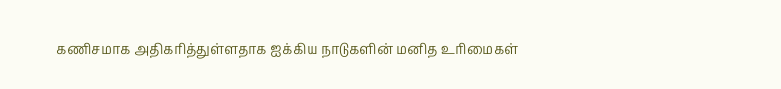கணிசமாக அதிகரித்துள்ளதாக ஐக்கிய நாடுகளின் மனித உரிமைகள்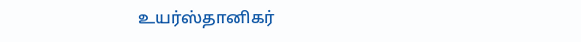உயர்ஸ்தானிகர்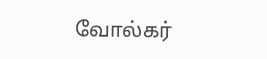வோல்கர்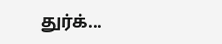துர்க்...